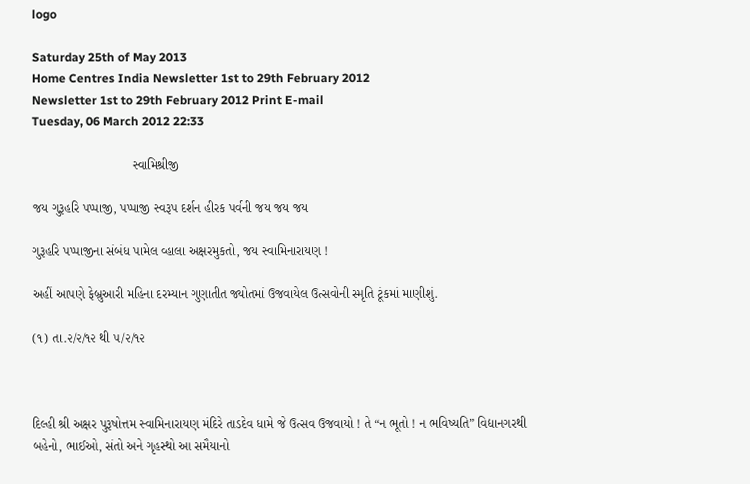logo

Saturday 25th of May 2013
Home Centres India Newsletter 1st to 29th February 2012
Newsletter 1st to 29th February 2012 Print E-mail
Tuesday, 06 March 2012 22:33

                            સ્વામિશ્રીજી

જય ગુરૂહરિ પપ્પાજી, પપ્પાજી સ્વરૂપ દર્શન હીરક પર્વની જય જય જય

ગુરૂહરિ પપ્પાજીના સંબંધ પામેલ વ્હાલા અક્ષરમુકતો, જય સ્વામિનારાયણ !

અહીં આપણે ફેબ્રુઆરી મહિના દરમ્યાન ગુણાતીત જ્યોતમાં ઉજવાયેલ ઉત્સવોની સ્મૃતિ ટૂંકમાં માણીશું.

(૧) તા.૨/૨/૧૨ થી ૫/૨/૧૨



દિલ્હી શ્રી અક્ષર પુરૂષોત્તમ સ્વામિનારાયણ મંદિરે તાડદેવ ધામે જે ઉત્સવ ઉજવાયો ! તે “ન ભૂતો ! ન ભવિષ્યતિ” વિદ્યાનગરથી બહેનો, ભાઈઓ, સંતો અને ગૃહસ્થો આ સમૈયાનો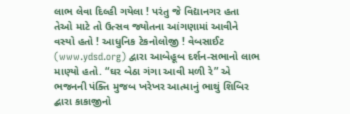લાભ લેવા દિલ્હી ગયેલા ! પરંતુ જે વિદ્યાનગર હતા તેઓ માટે તો ઉત્સવ જ્યોતના આંગણામાં આવીને વસ્યો હતો ! આધુનિક ટેકનોલોજી ! વેબસાઈટ (www.ydsd.org) દ્વારા આબેહૂબ દર્શન-સભાનો લાભ માણ્યો હતો. “ઘર બેઠા ગંગા આવી મળી રે” એ ભજનની પંક્તિ મુજબ ખરેખર આત્માનું ભાથું શિબિર દ્બારા કાકાજીનો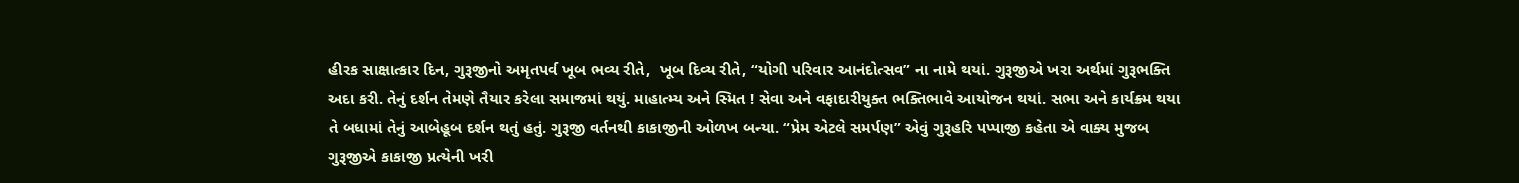હીરક સાક્ષાત્કાર દિન, ગુરૂજીનો અમૃતપર્વ ખૂબ ભવ્ય રીતે,  ખૂબ દિવ્ય રીતે, “યોગી પરિવાર આનંદોત્સવ” ના નામે થયાં. ગુરૂજીએ ખરા અર્થમાં ગુરૂભક્તિ અદા કરી. તેનું દર્શન તેમણે તૈયાર કરેલા સમાજમાં થયું. માહાત્મ્ય અને સ્મિત ! સેવા અને વફાદારીયુક્ત ભક્તિભાવે આયોજન થયાં. સભા અને કાર્યક્ર્મ થયા તે બધામાં તેનું આબેહૂબ દર્શન થતું હતું. ગુરૂજી વર્તનથી કાકાજીની ઓળખ બન્યા. “પ્રેમ એટલે સમર્પણ” એવું ગુરૂહરિ પપ્પાજી કહેતા એ વાક્ય મુજબ ગુરૂજીએ કાકાજી પ્રત્યેની ખરી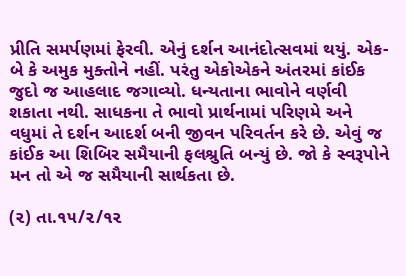પ્રીતિ સમર્પણમાં ફેરવી. એનું દર્શન આનંદોત્સવમાં થયું. એક-બે કે અમુક મુક્તોને નહીં. પરંતુ એકોએકને અંતરમાં કાંઈક જુદો જ આહલાદ જગાવ્યો. ધન્યતાના ભાવોને વર્ણવી શકાતા નથી. સાધકના તે ભાવો પ્રાર્થનામાં પરિણમે અને વધુમાં તે દર્શન આદર્શ બની જીવન પરિવર્તન કરે છે. એવું જ કાંઈક આ શિબિર સમૈયાની ફલશ્રુતિ બન્યું છે. જો કે સ્વરૂપોને મન તો એ જ સમૈયાની સાર્થકતા છે.

(૨) તા.૧૫/૨/૧૨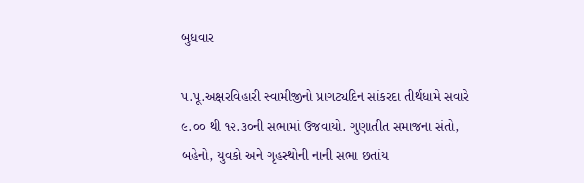બુધવાર

પ.પૂ.અક્ષરવિહારી સ્વામીજીનો પ્રાગટ્યદિન સાંકરદા તીર્થધામે સવારે ૯.૦૦ થી ૧૨.૩૦ની સભામાં ઉજવાયો. ગુણાતીત સમાજના સંતો, બહેનો, યુવકો અને ગૃહસ્થોની નાની સભા છતાંય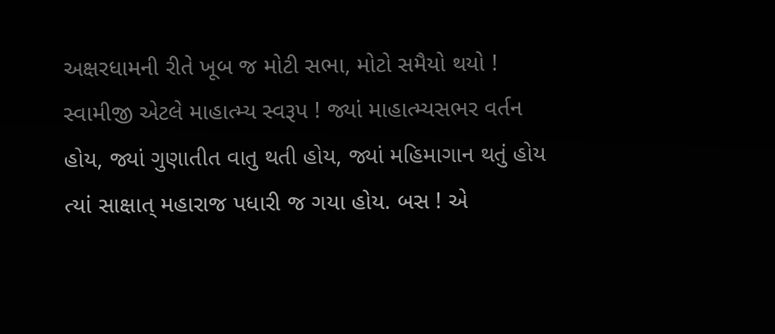અક્ષરધામની રીતે ખૂબ જ મોટી સભા, મોટો સમૈયો થયો ! સ્વામીજી એટલે માહાત્મ્ય સ્વરૂપ ! જ્યાં માહાત્મ્યસભર વર્તન હોય, જ્યાં ગુણાતીત વાતુ થતી હોય, જ્યાં મહિમાગાન થતું હોય ત્યાં સાક્ષાત્ મહારાજ પધારી જ ગયા હોય. બસ ! એ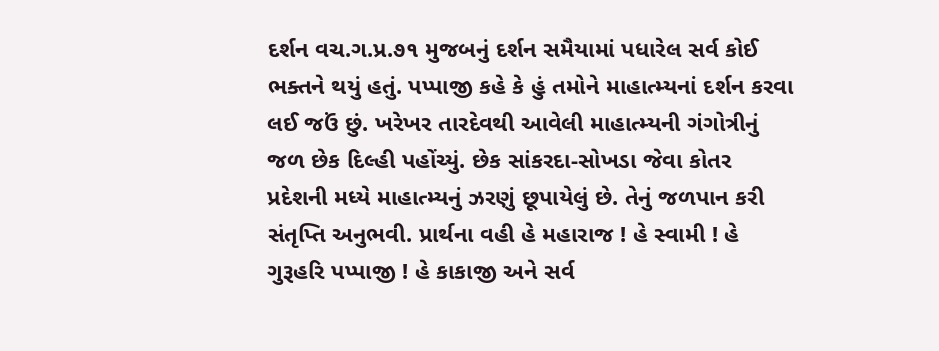દર્શન વચ.ગ.પ્ર.૭૧ મુજબનું દર્શન સમૈયામાં પધારેલ સર્વ કોઈ ભક્તને થયું હતું. પપ્પાજી કહે કે હું તમોને માહાત્મ્યનાં દર્શન કરવા લઈ જઉં છું. ખરેખર તારદેવથી આવેલી માહાત્મ્યની ગંગોત્રીનું જળ છેક દિલ્હી પહોંચ્યું. છેક સાંકરદા-સોખડા જેવા કોતર પ્રદેશની મધ્યે માહાત્મ્યનું ઝરણું છૂપાયેલું છે. તેનું જળપાન કરી સંતૃપ્તિ અનુભવી. પ્રાર્થના વહી હે મહારાજ ! હે સ્વામી ! હે ગુરૂહરિ પપ્પાજી ! હે કાકાજી અને સર્વ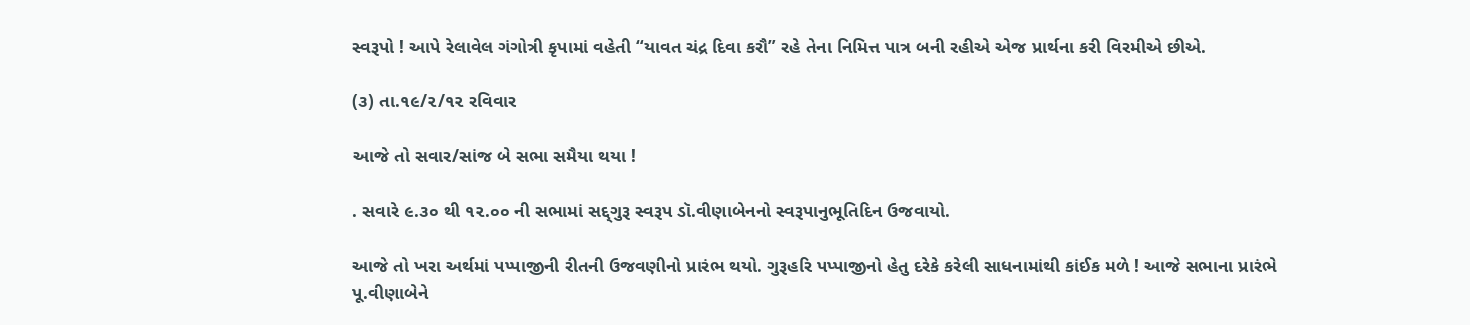સ્વરૂપો ! આપે રેલાવેલ ગંગોત્રી કૃપામાં વહેતી “યાવત ચંદ્ર દિવા કરૌ” રહે તેના નિમિત્ત પાત્ર બની રહીએ એજ પ્રાર્થના કરી વિરમીએ છીએ.

(૩) તા.૧૯/૨/૧૨ રવિવાર

આજે તો સવાર/સાંજ બે સભા સમૈયા થયા !

. સવારે ૯.૩૦ થી ૧૨.૦૦ ની સભામાં સદ્દ્ગુરૂ સ્વરૂપ ડૉ.વીણાબેનનો સ્વરૂપાનુભૂતિદિન ઉજવાયો.

આજે તો ખરા અર્થમાં પપ્પાજીની રીતની ઉજવણીનો પ્રારંભ થયો. ગુરૂહરિ પપ્પાજીનો હેતુ દરેકે કરેલી સાધનામાંથી કાંઈક મળે ! આજે સભાના પ્રારંભે પૂ.વીણાબેને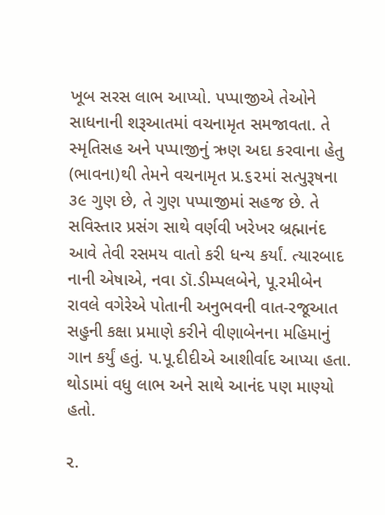ખૂબ સરસ લાભ આપ્યો. પપ્પાજીએ તેઓને સાધનાની શરૂઆતમાં વચનામૃત સમજાવતા. તે સ્મૃતિસહ અને પપ્પાજીનું ઋણ અદા કરવાના હેતુ (ભાવના)થી તેમને વચનામૃત પ્ર.૬૨માં સત્પુરૂષના ૩૯ ગુણ છે, તે ગુણ પપ્પાજીમાં સહજ છે. તે સવિસ્તાર પ્રસંગ સાથે વર્ણવી ખરેખર બ્રહ્માનંદ આવે તેવી રસમય વાતો કરી ધન્ય કર્યાં. ત્યારબાદ નાની એષાએ, નવા ડૉ.ડીમ્પલબેને, પૂ.રમીબેન રાવલે વગેરેએ પોતાની અનુભવની વાત-રજૂઆત સહુની કક્ષા પ્રમાણે કરીને વીણાબેનના મહિમાનું ગાન કર્યું હતું. પ.પૂ.દીદીએ આશીર્વાદ આપ્યા હતા. થોડામાં વધુ લાભ અને સાથે આનંદ પણ માણ્યો હતો.

૨.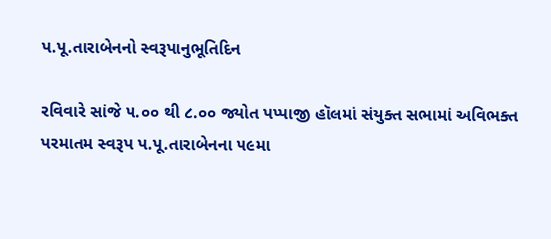પ.પૂ.તારાબેનનો સ્વરૂપાનુભૂતિદિન

રવિવારે સાંજે ૫.૦૦ થી ૮.૦૦ જ્યોત પપ્પાજી હૉલમાં સંયુક્ત સભામાં અવિભક્ત પરમાતમ સ્વરૂપ પ.પૂ.તારાબેનના ૫૯મા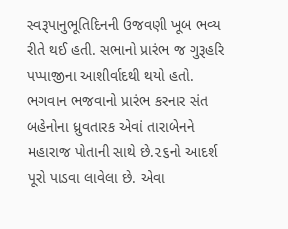સ્વરૂપાનુભૂતિદિનની ઉજવણી ખૂબ ભવ્ય રીતે થઈ હતી. સભાનો પ્રારંભ જ ગુરૂહરિ પપ્પાજીના આશીર્વાદથી થયો હતો. ભગવાન ભજવાનો પ્રારંભ કરનાર સંત બહેનોના ધ્રુવતારક એવાં તારાબેનને મહારાજ પોતાની સાથે છે.૨૬નો આદર્શ પૂરો પાડવા લાવેલા છે. એવા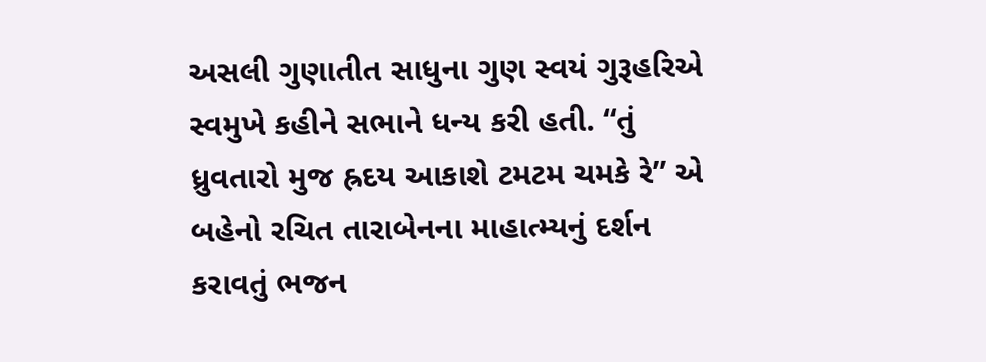અસલી ગુણાતીત સાધુના ગુણ સ્વયં ગુરૂહરિએ સ્વમુખે કહીને સભાને ધન્ય કરી હતી. “તું ધ્રુવતારો મુજ હ્રદય આકાશે ટમટમ ચમકે રે” એ બહેનો રચિત તારાબેનના માહાત્મ્યનું દર્શન કરાવતું ભજન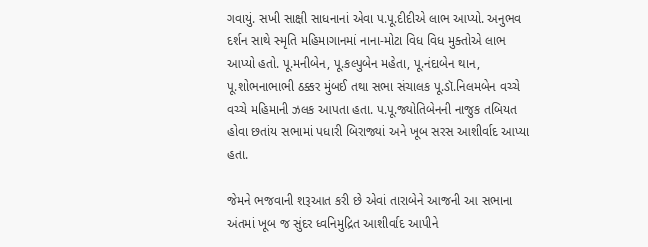ગવાયું. સખી સાક્ષી સાધનાનાં એવા પ.પૂ.દીદીએ લાભ આપ્યો. અનુભવ દર્શન સાથે સ્મૃતિ મહિમાગાનમાં નાના-મોટા વિધ વિધ મુક્તોએ લાભ આપ્યો હતો. પૂ.મનીબેન, પૂ.કલ્પુબેન મહેતા, પૂ.નંદાબેન થાન, પૂ.શોભનાભાભી ઠક્કર મુંબઈ તથા સભા સંચાલક પૂ.ડૉ.નિલમબેન વચ્ચે વચ્ચે મહિમાની ઝલક આપતા હતા. પ.પૂ.જ્યોતિબેનની નાજુક તબિયત હોવા છતાંય સભામાં પધારી બિરાજ્યાં અને ખૂબ સરસ આશીર્વાદ આપ્યા હતા.

જેમને ભજવાની શરૂઆત કરી છે એવાં તારાબેને આજની આ સભાના અંતમાં ખૂબ જ સુંદર ધ્વનિમુદ્રિત આશીર્વાદ આપીને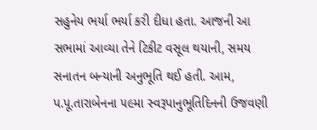સહુનેય ભર્યા ભર્યા કરી દીધા હતા. આજની આ સભામાં આવ્યા તેને ટિકીટ વસૂલ થયાની, સમય સનાતન બન્યાની અનુભૂતિ થઈ હતી. આમ, પ.પૂ.તારાબેનના ૫૯મા સ્વરૂપાનુભૂતિદિનની ઉજવણી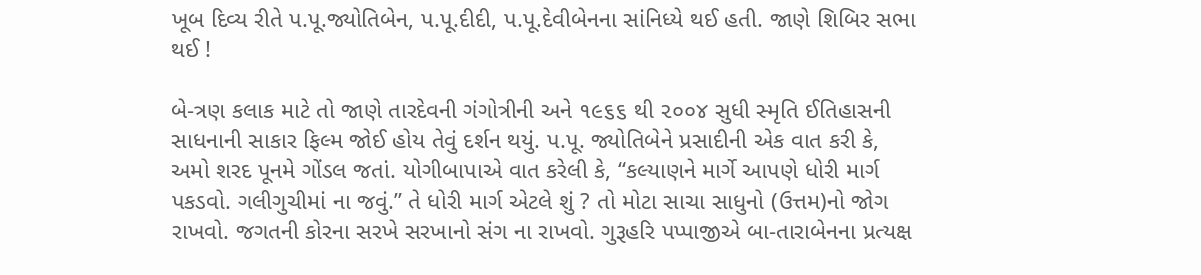ખૂબ દિવ્ય રીતે પ.પૂ.જ્યોતિબેન, પ.પૂ.દીદી, પ.પૂ.દેવીબેનના સાંનિધ્યે થઈ હતી. જાણે શિબિર સભા થઈ !

બે-ત્રણ કલાક માટે તો જાણે તારદેવની ગંગોત્રીની અને ૧૯૬૬ થી ૨૦૦૪ સુધી સ્મૃતિ ઈતિહાસની સાધનાની સાકાર ફિલ્મ જોઈ હોય તેવું દર્શન થયું. પ.પૂ. જ્યોતિબેને પ્રસાદીની એક વાત કરી કે, અમો શરદ પૂનમે ગોંડલ જતાં. યોગીબાપાએ વાત કરેલી કે, “કલ્યાણને માર્ગે આપણે ધોરી માર્ગ પકડવો. ગલીગુચીમાં ના જવું.” તે ધોરી માર્ગ એટલે શું ? તો મોટા સાચા સાધુનો (ઉત્તમ)નો જોગ રાખવો. જગતની કોરના સરખે સરખાનો સંગ ના રાખવો. ગુરૂહરિ પપ્પાજીએ બા-તારાબેનના પ્રત્યક્ષ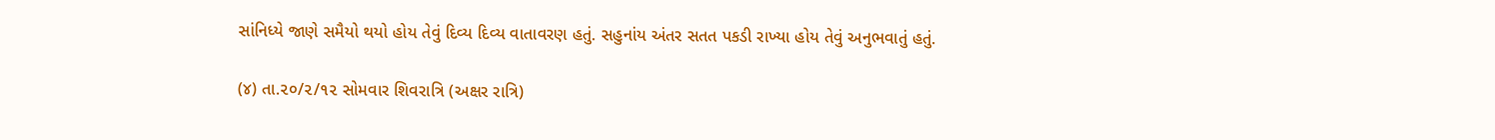સાંનિધ્યે જાણે સમૈયો થયો હોય તેવું દિવ્ય દિવ્ય વાતાવરણ હતું. સહુનાંય અંતર સતત પકડી રાખ્યા હોય તેવું અનુભવાતું હતું.

(૪) તા.૨૦/૨/૧૨ સોમવાર શિવરાત્રિ (અક્ષર રાત્રિ)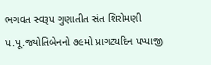ભગવત સ્વરૂપ ગુણાતીત સંત શિરોમણી પ.પૂ.જ્યોતિબેનનો ૭૯મો પ્રાગટ્યદિન પપ્પાજી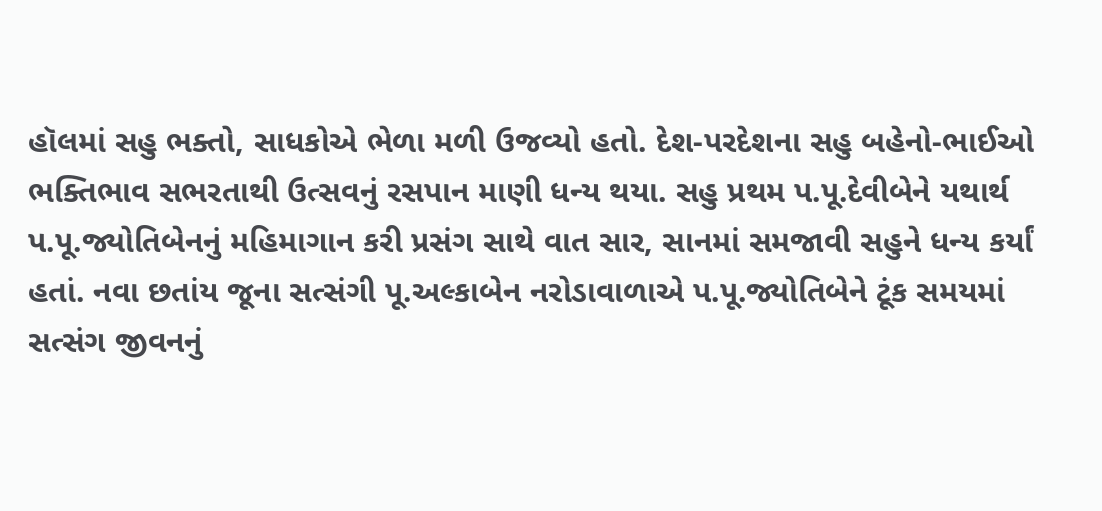હૉલમાં સહુ ભક્તો, સાધકોએ ભેળા મળી ઉજવ્યો હતો. દેશ-પરદેશના સહુ બહેનો-ભાઈઓ ભક્તિભાવ સભરતાથી ઉત્સવનું રસપાન માણી ધન્ય થયા. સહુ પ્રથમ પ.પૂ.દેવીબેને યથાર્થ પ.પૂ.જ્યોતિબેનનું મહિમાગાન કરી પ્રસંગ સાથે વાત સાર, સાનમાં સમજાવી સહુને ધન્ય કર્યાં હતાં. નવા છતાંય જૂના સત્સંગી પૂ.અલ્કાબેન નરોડાવાળાએ પ.પૂ.જ્યોતિબેને ટૂંક સમયમાં સત્સંગ જીવનનું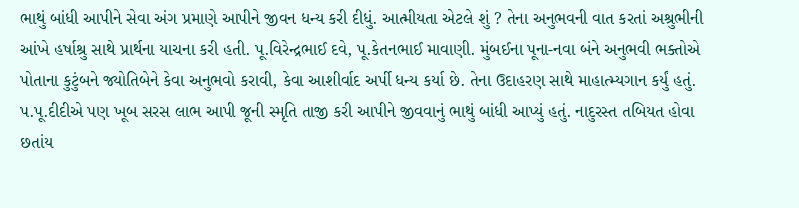ભાથું બાંધી આપીને સેવા અંગ પ્રમાણે આપીને જીવન ધન્ય કરી દીધું. આત્મીયતા એટલે શું ? તેના અનુભવની વાત કરતાં અશ્રુભીની આંખે હર્ષાશ્રુ સાથે પ્રાર્થના યાચના કરી હતી. પૂ.વિરેન્દ્રભાઈ દવે, પૂ.કેતનભાઈ માવાણી. મુંબઈના પૂના-નવા બંને અનુભવી ભક્તોએ પોતાના કુટુંબને જ્યોતિબેને કેવા અનુભવો કરાવી, કેવા આશીર્વાદ અર્પી ધન્ય કર્યા છે. તેના ઉદાહરણ સાથે માહાત્મ્યગાન કર્યું હતું. પ.પૂ.દીદીએ પણ ખૂબ સરસ લાભ આપી જૂની સ્મૃતિ તાજી કરી આપીને જીવવાનું ભાથું બાંધી આપ્યું હતું. નાદુરસ્ત તબિયત હોવા છતાંય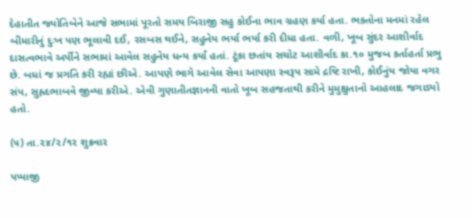દેહાતીત જ્યોતિબેને આજે સભામાં પૂરતો સમય બિરાજી સહુ કોઈના ભાવ ગ્રહણ કર્યા હતા. ભક્તોના મનમાં રહેલ બીમારીનું દુઃખ પણ ભૂલાવી દઈ, રસબસ થઈને, સહુનેય ભર્યા ભર્યા કરી દીધા હતા. વળી, ખૂબ સુંદર આશીર્વાદ દાસત્વભાવે અર્પીને સભામાં આવેલ સહુનેય ધન્ય કર્યાં હતાં. ટૂંકા છતાંય સચોટ આશીર્વાદ કા.૧૦ મુજબ કર્તાહર્તા પ્રભુ છે. બધાં જ પ્રગતિ કરી રહ્યાં છીએ. આપણે ભાગે આવેલ સેવા આપણા સ્વરૂપ સામે દ્રષ્ટિ રાખી, કોઈનુંય જોયા વગર સંપ, સુહ્રદભાબવે જીવ્યા કરીએ. એવી ગુણાતીતજ્ઞાનની વાતો ખૂબ સહજતાથી કરીને મુમુક્ષુતાનો આહલાદ જગાડ્યો હતો.

(૫) તા.૨૪/૨/૧૨ શુક્રવાર

પપ્પાજી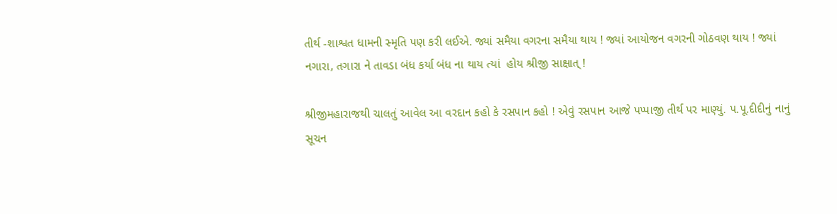તીર્થ -શાશ્વત ધામની સ્મૃતિ પણ કરી લઈએ. જ્યાં સમૈયા વગરના સમૈયા થાય ! જ્યાં આયોજન વગરની ગોઠવણ થાય ! જ્યાં નગારા, તગારા ને તાવડા બંધ કર્યા બંધ ના થાય ત્યાં  હોય શ્રીજી સાક્ષાત્ !

શ્રીજીમહારાજથી ચાલતું આવેલ આ વરદાન કહો કે રસપાન કહો ! એવું રસપાન આજે પપ્પાજી તીર્થ પર માણ્યું. પ.પૂ.દીદીનું નાનું સૂચન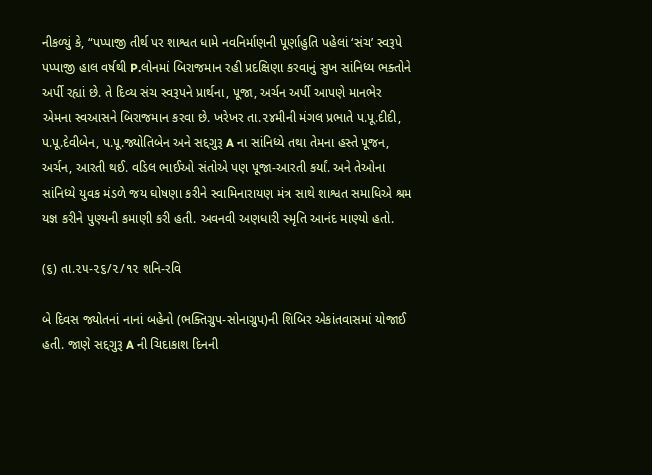નીકળ્યું કે, “પપ્પાજી તીર્થ પર શાશ્વત ધામે નવનિર્માણની પૂર્ણાહુતિ પહેલાં ‘સંચ’ સ્વરૂપે પપ્પાજી હાલ વર્ષથી P.લોનમાં બિરાજમાન રહી પ્રદક્ષિણા કરવાનું સુખ સાંનિધ્ય ભક્તોને અર્પી રહ્યાં છે. તે દિવ્ય સંચ સ્વરૂપને પ્રાર્થના, પૂજા, અર્ચન અર્પી આપણે માનભેર એમના સ્વઆસને બિરાજમાન કરવા છે. ખરેખર તા.૨૪મીની મંગલ પ્રભાતે પ.પૂ.દીદી, પ.પૂ.દેવીબેન, પ.પૂ.જ્યોતિબેન અને સદ્દગુરૂ A ના સાંનિધ્યે તથા તેમના હસ્તે પૂજન, અર્ચન, આરતી થઈ. વડિલ ભાઈઓ સંતોએ પણ પૂજા-આરતી કર્યાં. અને તેઓના સાંનિધ્યે યુવક મંડળે જય ઘોષણા કરીને સ્વામિનારાયણ મંત્ર સાથે શાશ્વત સમાધિએ શ્રમ યજ્ઞ કરીને પુણ્યની કમાણી કરી હતી. અવનવી અણધારી સ્મૃતિ આનંદ માણ્યો હતો.

(૬) તા.૨૫-૨૬/૨/૧૨ શનિ-રવિ

બે દિવસ જ્યોતનાં નાનાં બહેનો (ભક્તિગ્રુપ-સોનાગ્રુપ)ની શિબિર એકાંતવાસમાં યોજાઈ હતી. જાણે સદ્દગુરૂ A ની ચિદાકાશ દિનની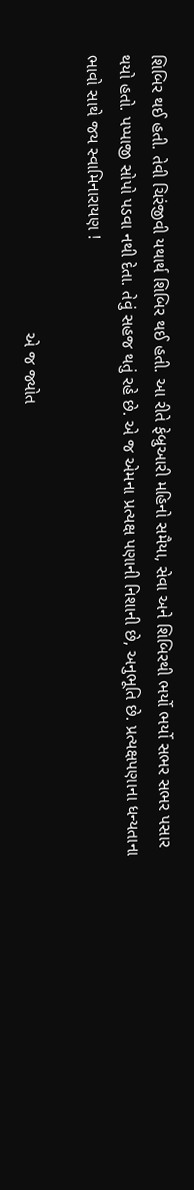શિબિર થઈ હતી. તેવી ચિરંજીવી યથાર્થ શિબિર થઈ હતી. આ રીતે ફેબ્રુઆરી મહિનો સમૈયા, સેવા અને શિબિરથી ભર્યો ભર્યો સભર સભર પસાર થયો હતો. પપ્પાજી સોપો પડવા નથી દેતા. તેવું સહજ થતું રહે છે. એ જ એમના પ્રત્યક્ષ પણાની નિશાની છે, અનુભૂતિ છે. પ્રત્યક્ષપણાના ધન્યતાના ભાવો સાથે જય સ્વામિનારાયણ !

                                                          એ જ જ્યોત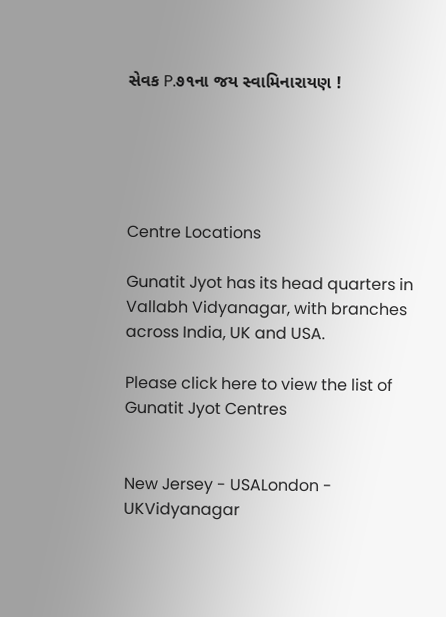સેવક P.૭૧ના જય સ્વામિનારાયણ !





Centre Locations

Gunatit Jyot has its head quarters in Vallabh Vidyanagar, with branches across India, UK and USA.

Please click here to view the list of Gunatit Jyot Centres


New Jersey - USALondon - UKVidyanagar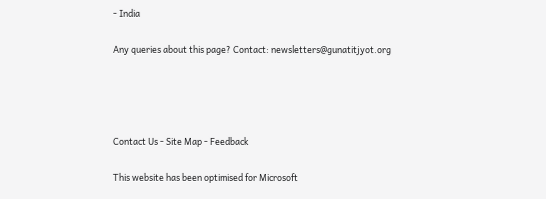- India

Any queries about this page? Contact: newsletters@gunatitjyot.org




Contact Us - Site Map - Feedback

This website has been optimised for Microsoft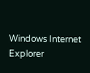Windows Internet Explorer